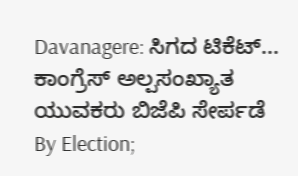Davanagere: ಸಿಗದ ಟಿಕೆಟ್... ಕಾಂಗ್ರೆಸ್ ಅಲ್ಪಸಂಖ್ಯಾತ ಯುವಕರು ಬಿಜೆಪಿ ಸೇರ್ಪಡೆ
By Election;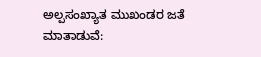ಅಲ್ಪಸಂಖ್ಯಾತ ಮುಖಂಡರ ಜತೆ ಮಾತಾಡುವೆ: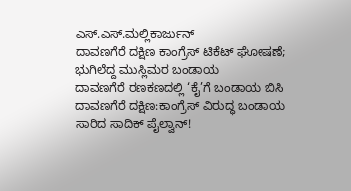ಎಸ್.ಎಸ್.ಮಲ್ಲಿಕಾರ್ಜುನ್
ದಾವಣಗೆರೆ ದಕ್ಷಿಣ ಕಾಂಗ್ರೆಸ್ ಟಿಕೆಟ್ ಘೋಷಣೆ; ಭುಗಿಲೆದ್ದ ಮುಸ್ಲಿಮರ ಬಂಡಾಯ
ದಾವಣಗೆರೆ ರಣಕಣದಲ್ಲಿ ‘ಕೈ’ಗೆ ಬಂಡಾಯ ಬಿಸಿ
ದಾವಣಗೆರೆ ದಕ್ಷಿಣ:ಕಾಂಗ್ರೆಸ್ ವಿರುದ್ಧ ಬಂಡಾಯ ಸಾರಿದ ಸಾದಿಕ್ ಪೈಲ್ವಾನ್!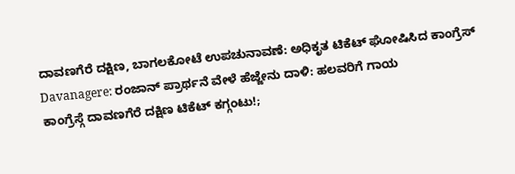ದಾವಣಗೆರೆ ದಕ್ಷಿಣ, ಬಾಗಲಕೋಟೆ ಉಪಚುನಾವಣೆ: ಅಧಿಕೃತ ಟಿಕೆಟ್ ಘೋಷಿಸಿದ ಕಾಂಗ್ರೆಸ್
Davanagere: ರಂಜಾನ್ ಪ್ರಾರ್ಥನೆ ವೇಳೆ ಹೆಜ್ಜೇನು ದಾಳಿ: ಹಲವರಿಗೆ ಗಾಯ
ಕಾಂಗ್ರೆಸ್ಗೆ ದಾವಣಗೆರೆ ದಕ್ಷಿಣ ಟಿಕೆಟ್ ಕಗ್ಗಂಟು!;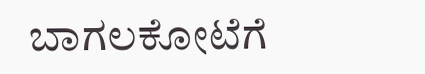ಬಾಗಲಕೋಟೆಗೆ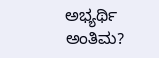ಅಭ್ಯರ್ಥಿ ಅಂತಿಮ?